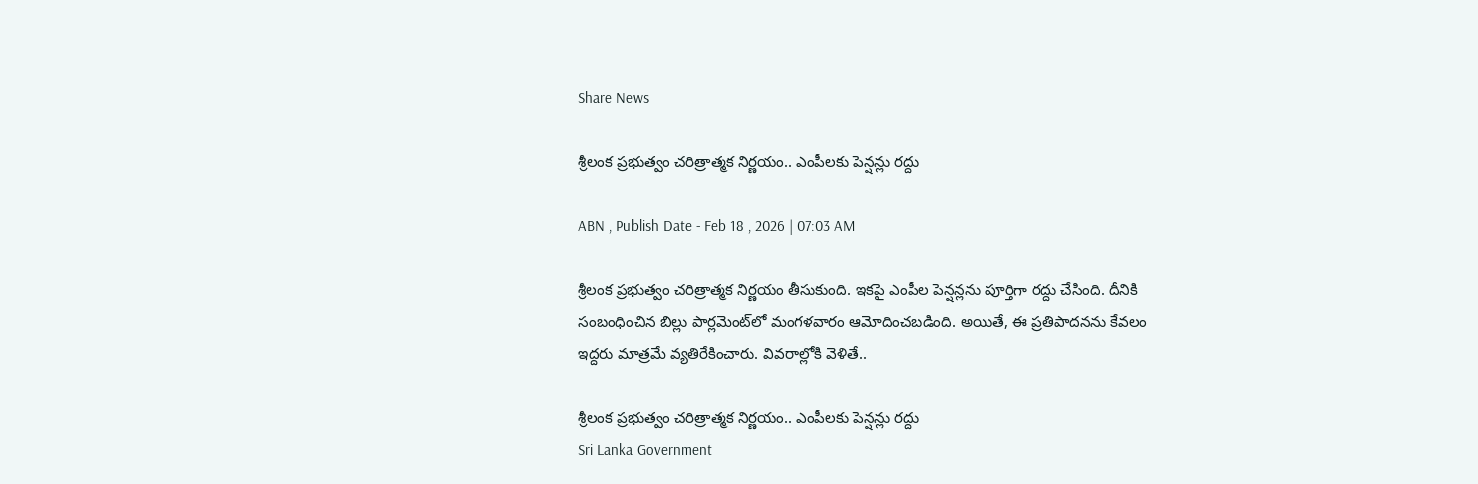Share News

శ్రీలంక ప్రభుత్వం చరిత్రాత్మక నిర్ణయం.. ఎంపీలకు పెన్షన్లు రద్దు

ABN , Publish Date - Feb 18 , 2026 | 07:03 AM

శ్రీలంక ప్రభుత్వం చరిత్రాత్మక నిర్ణయం తీసుకుంది. ఇకపై ఎంపీల పెన్షన్లను పూర్తిగా రద్దు చేసింది. దీనికి సంబంధించిన బిల్లు పార్లమెంట్‌లో మంగళవారం ఆమోదించబడింది. అయితే, ఈ ప్రతిపాదనను కేవలం ఇద్దరు మాత్రమే వ్యతిరేకించారు. వివరాల్లోకి వెళితే..

శ్రీలంక ప్రభుత్వం చరిత్రాత్మక నిర్ణయం.. ఎంపీలకు పెన్షన్లు రద్దు
Sri Lanka Government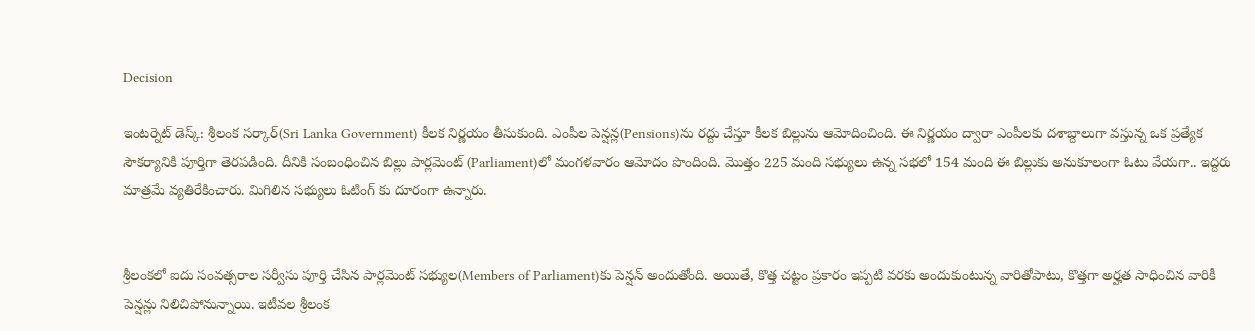Decision

ఇంటర్నెట్ డెస్క్: శ్రీలంక సర్కార్(Sri Lanka Government) కీలక నిర్ణయం తీసుకుంది. ఎంపీల పెన్షన్ల(Pensions)ను రద్దు చేస్తూ కీలక బిల్లును ఆమోదించింది. ఈ నిర్ణయం ద్వారా ఎంపీలకు దశాబ్దాలుగా వస్తున్న ఒక ప్రత్యేక సౌకర్యానికి పూర్తిగా తెరపడింది. దీనికి సంబంధించిన బిల్లు పార్లమెంట్ (Parliament)లో మంగళవారం ఆమోదం పొందింది. మొత్తం 225 మంది సభ్యులు ఉన్న సభలో 154 మంది ఈ బిల్లుకు అనుకూలంగా ఓటు వేయగా.. ఇద్దరు మాత్రమే వ్యతిరేకించారు. మిగిలిన సభ్యులు ఓటింగ్ కు దూరంగా ఉన్నారు.


శ్రీలంకలో ఐదు సంవత్సరాల సర్వీసు పూర్తి చేసిన పార్లమెంట్ సభ్యుల(Members of Parliament)కు పెన్షన్ అందుతోంది. అయితే, కొత్త చట్టం ప్రకారం ఇప్పటి వరకు అందుకుంటున్న వారితోపాటు, కొత్తగా అర్హత సాధించిన వారికీ పెన్షన్లు నిలిచిపోనున్నాయి. ఇటీవల శ్రీలంక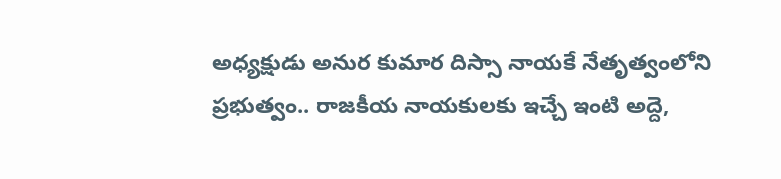అధ్యక్షుడు అనుర కుమార దిస్సా నాయకే నేతృత్వంలోని ప్రభుత్వం.. రాజకీయ నాయకులకు ఇచ్చే ఇంటి అద్దె,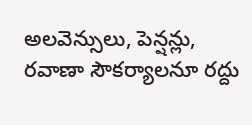అలవెన్సులు, పెన్షన్లు, రవాణా సౌకర్యాలనూ రద్దు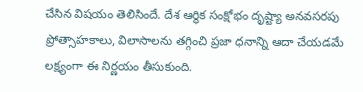చేసిన విషయం తెలిసిందే. దేశ ఆర్థిక సంక్షోభం దృష్ట్యా అనవసరపు ప్రోత్సాహకాలు, విలాసాలను తగ్గించి ప్రజా ధనాన్ని ఆదా చేయడమే లక్ష్యంగా ఈ నిర్ణయం తీసుకుంది.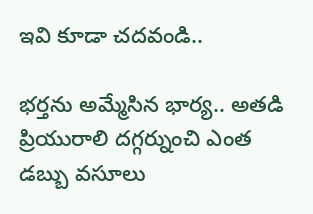ఇవి కూడా చదవండి..

భర్తను అమ్మేసిన భార్య.. అతడి ప్రియురాలి దగ్గర్నుంచి ఎంత డబ్బు వసూలు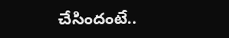చేసిందంటే..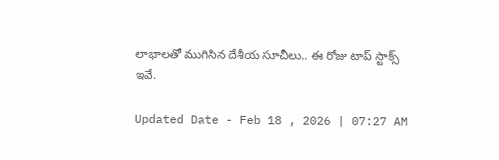లాభాలతో ముగిసిన దేశీయ సూచీలు.. ఈ రోజు టాప్ స్టాక్స్ ఇవే.

Updated Date - Feb 18 , 2026 | 07:27 AM